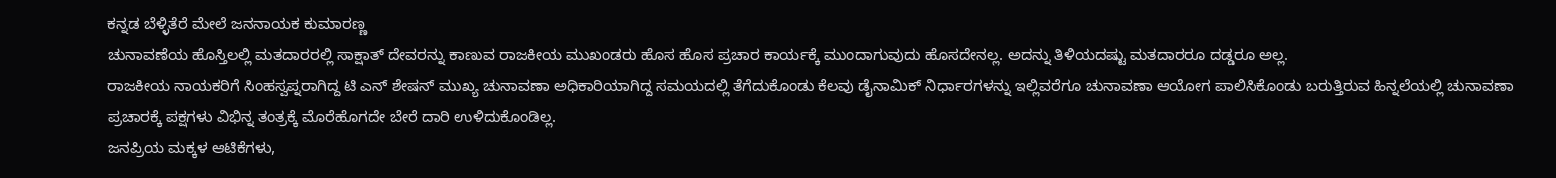ಕನ್ನಡ ಬೆಳ್ಳಿತೆರೆ ಮೇಲೆ ಜನನಾಯಕ ಕುಮಾರಣ್ಣ
ಚುನಾವಣೆಯ ಹೊಸ್ತಿಲಲ್ಲಿ ಮತದಾರರಲ್ಲಿ ಸಾಕ್ಷಾತ್ ದೇವರನ್ನು ಕಾಣುವ ರಾಜಕೀಯ ಮುಖಂಡರು ಹೊಸ ಹೊಸ ಪ್ರಚಾರ ಕಾರ್ಯಕ್ಕೆ ಮುಂದಾಗುವುದು ಹೊಸದೇನಲ್ಲ. ಅದನ್ನು ತಿಳಿಯದಷ್ಟು ಮತದಾರರೂ ದಡ್ಡರೂ ಅಲ್ಲ.
ರಾಜಕೀಯ ನಾಯಕರಿಗೆ ಸಿಂಹಸ್ವಪ್ನರಾಗಿದ್ದ ಟಿ ಎನ್ ಶೇಷನ್ ಮುಖ್ಯ ಚುನಾವಣಾ ಅಧಿಕಾರಿಯಾಗಿದ್ದ ಸಮಯದಲ್ಲಿ ತೆಗೆದುಕೊಂಡು ಕೆಲವು ಡೈನಾಮಿಕ್ ನಿರ್ಧಾರಗಳನ್ನು ಇಲ್ಲಿವರೆಗೂ ಚುನಾವಣಾ ಆಯೋಗ ಪಾಲಿಸಿಕೊಂಡು ಬರುತ್ತಿರುವ ಹಿನ್ನಲೆಯಲ್ಲಿ ಚುನಾವಣಾ ಪ್ರಚಾರಕ್ಕೆ ಪಕ್ಷಗಳು ವಿಭಿನ್ನ ತಂತ್ರಕ್ಕೆ ಮೊರೆಹೊಗದೇ ಬೇರೆ ದಾರಿ ಉಳಿದುಕೊಂಡಿಲ್ಲ.
ಜನಪ್ರಿಯ ಮಕ್ಕಳ ಆಟಿಕೆಗಳು,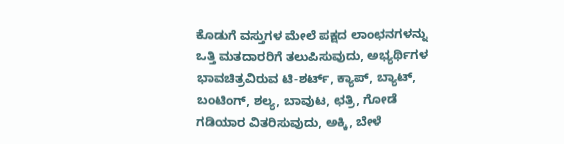ಕೊಡುಗೆ ವಸ್ತುಗಳ ಮೇಲೆ ಪಕ್ಷದ ಲಾಂಛನಗಳನ್ನು ಒತ್ತಿ ಮತದಾರರಿಗೆ ತಲುಪಿಸುವುದು, ಅಭ್ಯರ್ಥಿಗಳ ಭಾವಚಿತ್ರವಿರುವ ಟಿ-ಶರ್ಟ್, ಕ್ಯಾಪ್, ಬ್ಯಾಟ್, ಬಂಟಿಂಗ್, ಶಲ್ಯ, ಬಾವುಟ, ಛತ್ರಿ, ಗೋಡೆ ಗಡಿಯಾರ ವಿತರಿಸುವುದು, ಅಕ್ಕಿ, ಬೇಳೆ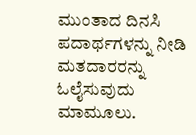ಮುಂತಾದ ದಿನಸಿ ಪದಾರ್ಥಗಳನ್ನು ನೀಡಿ ಮತದಾರರನ್ನು ಓಲೈಸುವುದು ಮಾಮೂಲು.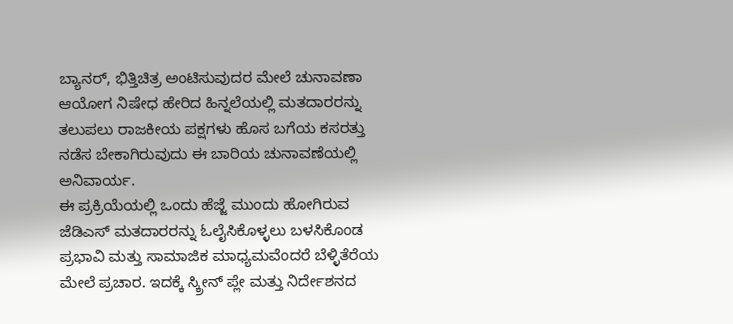ಬ್ಯಾನರ್, ಭಿತ್ತಿಚಿತ್ರ ಅಂಟಿಸುವುದರ ಮೇಲೆ ಚುನಾವಣಾ ಆಯೋಗ ನಿಷೇಧ ಹೇರಿದ ಹಿನ್ನಲೆಯಲ್ಲಿ ಮತದಾರರನ್ನು ತಲುಪಲು ರಾಜಕೀಯ ಪಕ್ಷಗಳು ಹೊಸ ಬಗೆಯ ಕಸರತ್ತು ನಡೆಸ ಬೇಕಾಗಿರುವುದು ಈ ಬಾರಿಯ ಚುನಾವಣೆಯಲ್ಲಿ ಅನಿವಾರ್ಯ.
ಈ ಪ್ರಕ್ರಿಯೆಯಲ್ಲಿ ಒಂದು ಹೆಜ್ಜೆ ಮುಂದು ಹೋಗಿರುವ ಜೆಡಿಎಸ್ ಮತದಾರರನ್ನು ಓಲೈಸಿಕೊಳ್ಳಲು ಬಳಸಿಕೊಂಡ ಪ್ರಭಾವಿ ಮತ್ತು ಸಾಮಾಜಿಕ ಮಾಧ್ಯಮವೆಂದರೆ ಬೆಳ್ಳಿತೆರೆಯ ಮೇಲೆ ಪ್ರಚಾರ. ಇದಕ್ಕೆ ಸ್ಕ್ರೀನ್ ಪ್ಲೇ ಮತ್ತು ನಿರ್ದೇಶನದ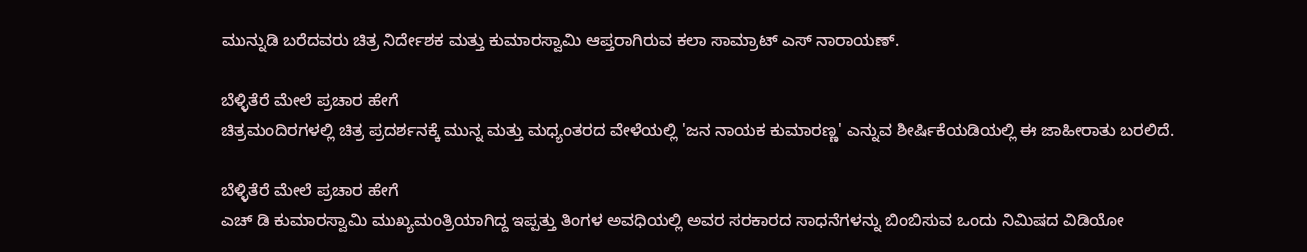ಮುನ್ನುಡಿ ಬರೆದವರು ಚಿತ್ರ ನಿರ್ದೇಶಕ ಮತ್ತು ಕುಮಾರಸ್ವಾಮಿ ಆಪ್ತರಾಗಿರುವ ಕಲಾ ಸಾಮ್ರಾಟ್ ಎಸ್ ನಾರಾಯಣ್.

ಬೆಳ್ಳಿತೆರೆ ಮೇಲೆ ಪ್ರಚಾರ ಹೇಗೆ
ಚಿತ್ರಮಂದಿರಗಳಲ್ಲಿ ಚಿತ್ರ ಪ್ರದರ್ಶನಕ್ಕೆ ಮುನ್ನ ಮತ್ತು ಮಧ್ಯಂತರದ ವೇಳೆಯಲ್ಲಿ 'ಜನ ನಾಯಕ ಕುಮಾರಣ್ಣ' ಎನ್ನುವ ಶೀರ್ಷಿಕೆಯಡಿಯಲ್ಲಿ ಈ ಜಾಹೀರಾತು ಬರಲಿದೆ.

ಬೆಳ್ಳಿತೆರೆ ಮೇಲೆ ಪ್ರಚಾರ ಹೇಗೆ
ಎಚ್ ಡಿ ಕುಮಾರಸ್ವಾಮಿ ಮುಖ್ಯಮಂತ್ರಿಯಾಗಿದ್ದ ಇಪ್ಪತ್ತು ತಿಂಗಳ ಅವಧಿಯಲ್ಲಿ ಅವರ ಸರಕಾರದ ಸಾಧನೆಗಳನ್ನು ಬಿಂಬಿಸುವ ಒಂದು ನಿಮಿಷದ ವಿಡಿಯೋ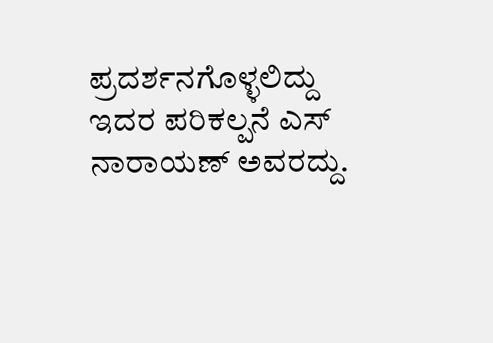ಪ್ರದರ್ಶನಗೊಳ್ಳಲಿದ್ದು ಇದರ ಪರಿಕಲ್ಪನೆ ಎಸ್ ನಾರಾಯಣ್ ಅವರದ್ದು.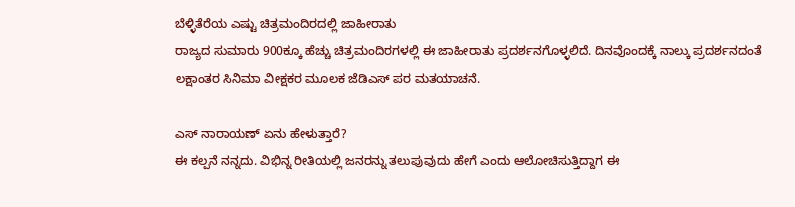ಬೆಳ್ಳಿತೆರೆಯ ಎಷ್ಟು ಚಿತ್ರಮಂದಿರದಲ್ಲಿ ಜಾಹೀರಾತು
ರಾಜ್ಯದ ಸುಮಾರು 900ಕ್ಕೂ ಹೆಚ್ಚು ಚಿತ್ರಮಂದಿರಗಳಲ್ಲಿ ಈ ಜಾಹೀರಾತು ಪ್ರದರ್ಶನಗೊಳ್ಳಲಿದೆ. ದಿನವೊಂದಕ್ಕೆ ನಾಲ್ಕು ಪ್ರದರ್ಶನದಂತೆ ಲಕ್ಷಾಂತರ ಸಿನಿಮಾ ವೀಕ್ಷಕರ ಮೂಲಕ ಜೆಡಿಎಸ್ ಪರ ಮತಯಾಚನೆ.

ಎಸ್ ನಾರಾಯಣ್ ಏನು ಹೇಳುತ್ತಾರೆ?
ಈ ಕಲ್ಪನೆ ನನ್ನದು. ವಿಭಿನ್ನ ರೀತಿಯಲ್ಲಿ ಜನರನ್ನು ತಲುಪುವುದು ಹೇಗೆ ಎಂದು ಆಲೋಚಿಸುತ್ತಿದ್ದಾಗ ಈ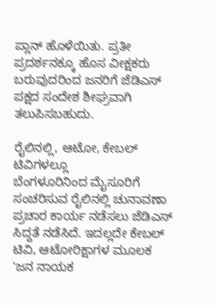ಪ್ಲಾನ್ ಹೊಳೆಯಿತು. ಪ್ರತೀ ಪ್ರದರ್ಶನಕ್ಕೂ ಹೊಸ ವೀಕ್ಷಕರು ಬರುವುದರಿಂದ ಜನರಿಗೆ ಜೆಡಿಎಸ್ ಪಕ್ಷದ ಸಂದೇಶ ಶೀಘ್ರವಾಗಿ ತಲುಪಿಸಬಹುದು.

ರೈಲಿನಲ್ಲಿ, ಆಟೋ, ಕೇಬಲ್ ಟಿವಿಗಳಲ್ಲೂ
ಬೆಂಗಳೂರಿನಿಂದ ಮೈಸೂರಿಗೆ ಸಂಚರಿಸುವ ರೈಲಿನಲ್ಲಿ ಚುನಾವಣಾ ಪ್ರಚಾರ ಕಾರ್ಯ ನಡೆಸಲು ಜೆಡಿಎಸ್ ಸಿದ್ದತೆ ನಡೆಸಿದೆ. ಇದಲ್ಲದೇ ಕೇಬಲ್ ಟಿವಿ, ಆಟೋರಿಕ್ಷಾಗಳ ಮೂಲಕ 'ಜನ ನಾಯಕ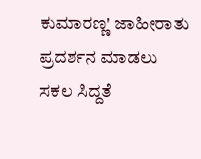ಕುಮಾರಣ್ಣ' ಜಾಹೀರಾತು ಪ್ರದರ್ಶನ ಮಾಡಲು ಸಕಲ ಸಿದ್ದತೆ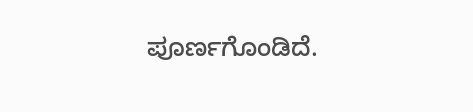ಪೂರ್ಣಗೊಂಡಿದೆ.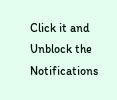Click it and Unblock the Notifications